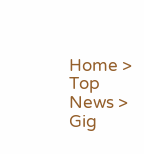Home > Top News > Gig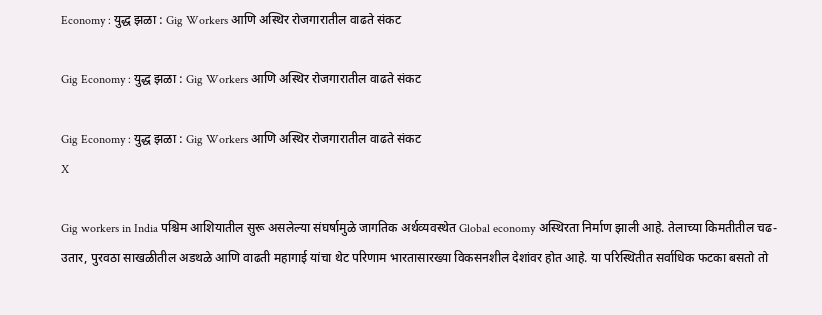Economy : युद्ध झळा : Gig Workers आणि अस्थिर रोजगारातील वाढते संकट

Gig Economy : युद्ध झळा : Gig Workers आणि अस्थिर रोजगारातील वाढते संकट

Gig Economy : युद्ध झळा : Gig Workers आणि अस्थिर रोजगारातील वाढते संकट
X

Gig workers in India पश्चिम आशियातील सुरू असलेल्या संघर्षामुळे जागतिक अर्थव्यवस्थेत Global economy अस्थिरता निर्माण झाली आहे. तेलाच्या किमतीतील चढ-उतार, पुरवठा साखळीतील अडथळे आणि वाढती महागाई यांचा थेट परिणाम भारतासारख्या विकसनशील देशांवर होत आहे. या परिस्थितीत सर्वाधिक फटका बसतो तो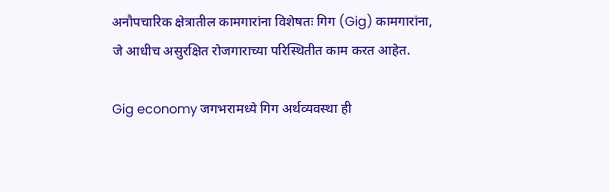अनौपचारिक क्षेत्रातील कामगारांना विशेषतः गिग (Gig) कामगारांना, जे आधीच असुरक्षित रोजगाराच्या परिस्थितीत काम करत आहेत.

Gig economy जगभरामध्ये गिग अर्थव्यवस्था ही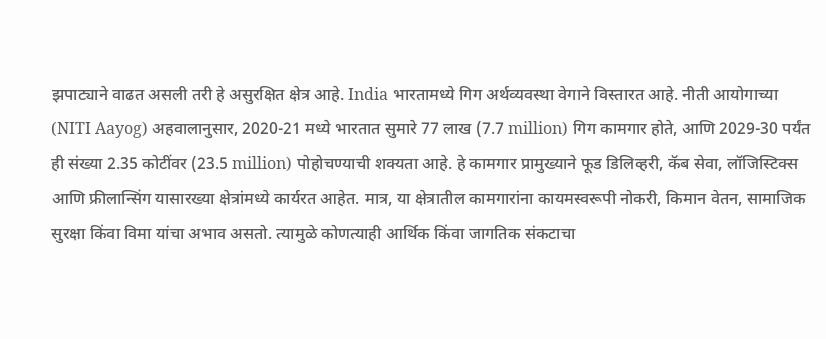झपाट्याने वाढत असली तरी हे असुरक्षित क्षेत्र आहे. India भारतामध्ये गिग अर्थव्यवस्था वेगाने विस्तारत आहे. नीती आयोगाच्या (NITI Aayog) अहवालानुसार, 2020-21 मध्ये भारतात सुमारे 77 लाख (7.7 million) गिग कामगार होते, आणि 2029-30 पर्यंत ही संख्या 2.35 कोटींवर (23.5 million) पोहोचण्याची शक्यता आहे. हे कामगार प्रामुख्याने फूड डिलिव्हरी, कॅब सेवा, लॉजिस्टिक्स आणि फ्रीलान्सिंग यासारख्या क्षेत्रांमध्ये कार्यरत आहेत. मात्र, या क्षेत्रातील कामगारांना कायमस्वरूपी नोकरी, किमान वेतन, सामाजिक सुरक्षा किंवा विमा यांचा अभाव असतो. त्यामुळे कोणत्याही आर्थिक किंवा जागतिक संकटाचा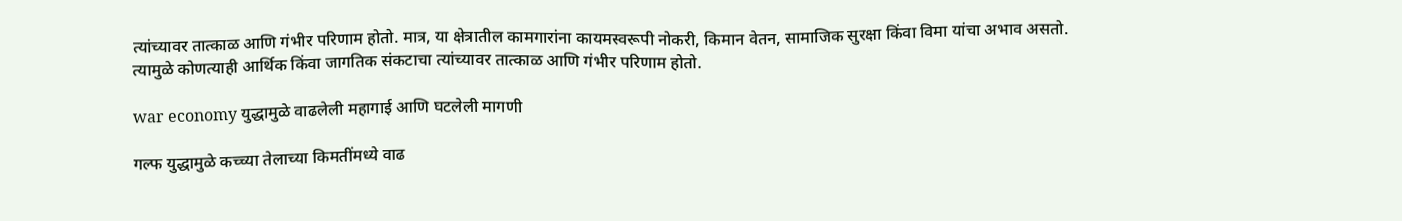त्यांच्यावर तात्काळ आणि गंभीर परिणाम होतो. मात्र, या क्षेत्रातील कामगारांना कायमस्वरूपी नोकरी, किमान वेतन, सामाजिक सुरक्षा किंवा विमा यांचा अभाव असतो. त्यामुळे कोणत्याही आर्थिक किंवा जागतिक संकटाचा त्यांच्यावर तात्काळ आणि गंभीर परिणाम होतो.

war economy युद्धामुळे वाढलेली महागाई आणि घटलेली मागणी

गल्फ युद्धामुळे कच्च्या तेलाच्या किमतींमध्ये वाढ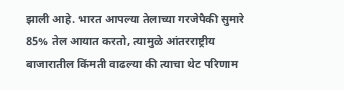झाली आहे. भारत आपल्या तेलाच्या गरजेपैकी सुमारे 85% तेल आयात करतो, त्यामुळे आंतरराष्ट्रीय बाजारातील किंमती वाढल्या की त्याचा थेट परिणाम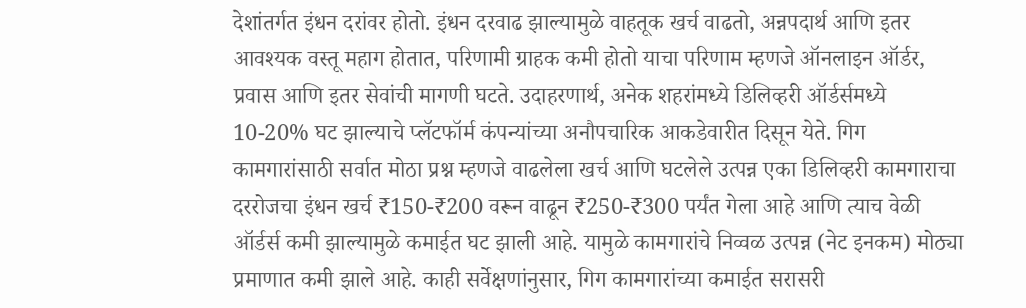देशांतर्गत इंधन दरांवर होतो. इंधन दरवाढ झाल्यामुळे वाहतूक खर्च वाढतो, अन्नपदार्थ आणि इतर आवश्यक वस्तू महाग होतात, परिणामी ग्राहक कमी होतो याचा परिणाम म्हणजे ऑनलाइन ऑर्डर, प्रवास आणि इतर सेवांची मागणी घटते. उदाहरणार्थ, अनेक शहरांमध्ये डिलिव्हरी ऑर्डर्समध्ये 10-20% घट झाल्याचे प्लॅटफॉर्म कंपन्यांच्या अनौपचारिक आकडेवारीत दिसून येते. गिग कामगारांसाठी सर्वात मोठा प्रश्न म्हणजे वाढलेला खर्च आणि घटलेले उत्पन्न एका डिलिव्हरी कामगाराचा दररोजचा इंधन खर्च ₹150-₹200 वरून वाढून ₹250-₹300 पर्यंत गेला आहे आणि त्याच वेळी ऑर्डर्स कमी झाल्यामुळे कमाईत घट झाली आहे. यामुळे कामगारांचे निव्वळ उत्पन्न (नेट इनकम) मोठ्या प्रमाणात कमी झाले आहे. काही सर्वेक्षणांनुसार, गिग कामगारांच्या कमाईत सरासरी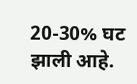20-30% घट झाली आहे.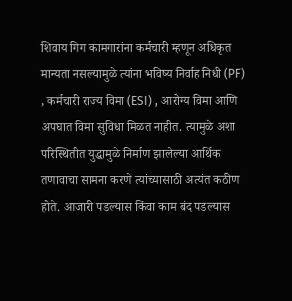शिवाय गिग कामगारांना कर्मचारी म्हणून अधिकृत मान्यता नसल्यामुळे त्यांना भविष्य निर्वाह निधी (PF) , कर्मचारी राज्य विमा (ESI) , आरोग्य विमा आणि अपघात विमा सुविधा मिळत नाहीत. त्यामुळे अशा परिस्थितीत युद्धामुळे निर्माण झालेल्या आर्थिक तणावाचा सामना करणे त्यांच्यासाठी अत्यंत कठीण होते. आजारी पडल्यास किंवा काम बंद पडल्यास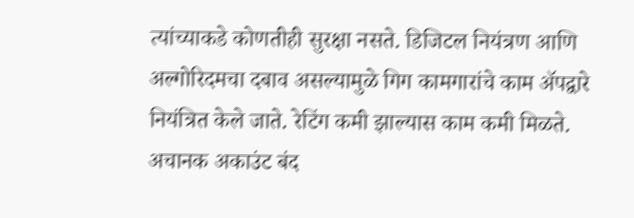त्यांच्याकडे कोणतीही सुरक्षा नसते. डिजिटल नियंत्रण आणि अल्गोरिदमचा दबाव असल्यामुळे गिग कामगारांचे काम अ‍ॅपद्वारे नियंत्रित केले जाते. रेटिंग कमी झाल्यास काम कमी मिळते. अचानक अकाउंट बंद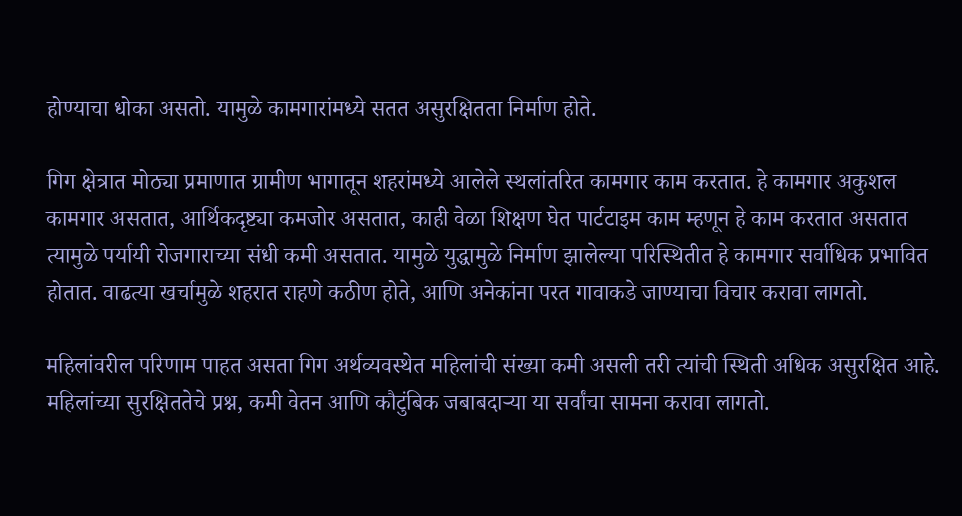होण्याचा धोका असतो. यामुळे कामगारांमध्ये सतत असुरक्षितता निर्माण होते.

गिग क्षेत्रात मोठ्या प्रमाणात ग्रामीण भागातून शहरांमध्ये आलेले स्थलांतरित कामगार काम करतात. हे कामगार अकुशल कामगार असतात, आर्थिकदृष्ट्या कमजोर असतात, काही वेळा शिक्षण घेत पार्टटाइम काम म्हणून हे काम करतात असतात त्यामुळे पर्यायी रोजगाराच्या संधी कमी असतात. यामुळे युद्धामुळे निर्माण झालेल्या परिस्थितीत हे कामगार सर्वाधिक प्रभावित होतात. वाढत्या खर्चामुळे शहरात राहणे कठीण होते, आणि अनेकांना परत गावाकडे जाण्याचा विचार करावा लागतो.

महिलांवरील परिणाम पाहत असता गिग अर्थव्यवस्थेत महिलांची संख्या कमी असली तरी त्यांची स्थिती अधिक असुरक्षित आहे. महिलांच्या सुरक्षिततेचे प्रश्न, कमी वेतन आणि कौटुंबिक जबाबदाऱ्या या सर्वांचा सामना करावा लागतो.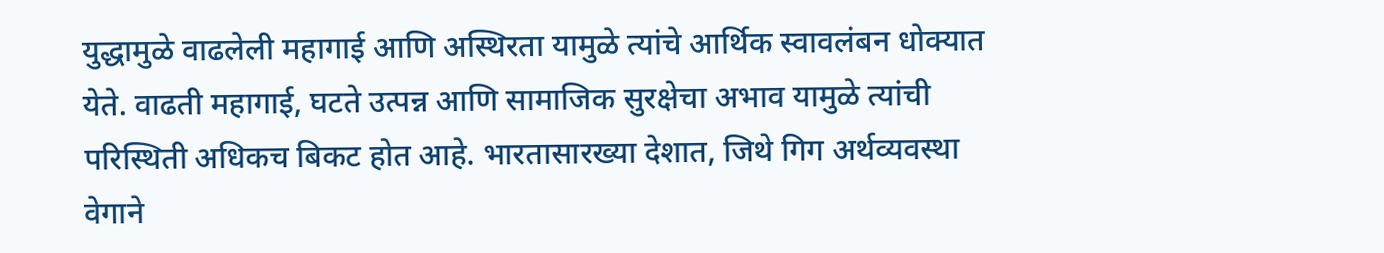युद्धामुळे वाढलेली महागाई आणि अस्थिरता यामुळे त्यांचे आर्थिक स्वावलंबन धोक्यात येते. वाढती महागाई, घटते उत्पन्न आणि सामाजिक सुरक्षेचा अभाव यामुळे त्यांची परिस्थिती अधिकच बिकट होत आहे. भारतासारख्या देशात, जिथे गिग अर्थव्यवस्था वेगाने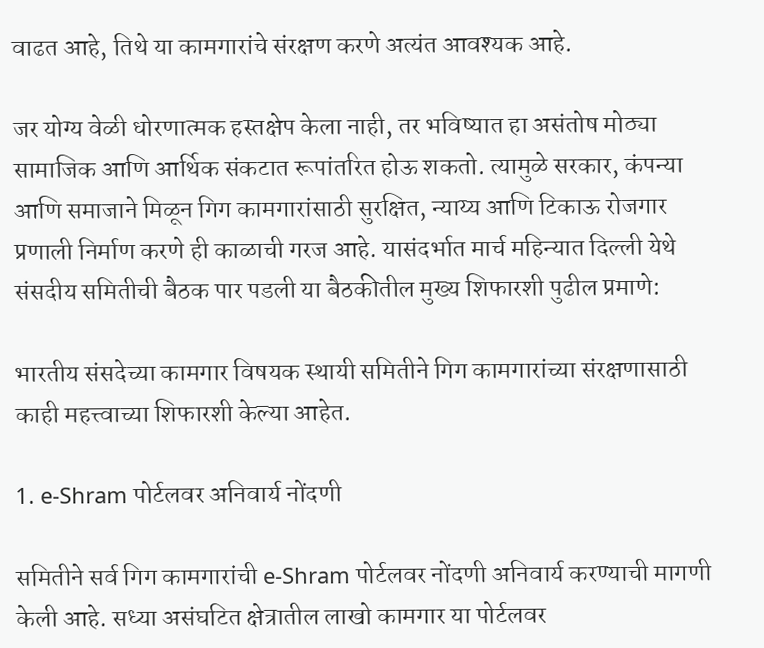वाढत आहे, तिथे या कामगारांचे संरक्षण करणे अत्यंत आवश्यक आहे.

जर योग्य वेळी धोरणात्मक हस्तक्षेप केला नाही, तर भविष्यात हा असंतोष मोठ्या सामाजिक आणि आर्थिक संकटात रूपांतरित होऊ शकतो. त्यामुळे सरकार, कंपन्या आणि समाजाने मिळून गिग कामगारांसाठी सुरक्षित, न्याय्य आणि टिकाऊ रोजगार प्रणाली निर्माण करणे ही काळाची गरज आहे. यासंदर्भात मार्च महिन्यात दिल्ली येथे संसदीय समितीची बैठक पार पडली या बैठकीतील मुख्य शिफारशी पुढील प्रमाणे:

भारतीय संसदेच्या कामगार विषयक स्थायी समितीने गिग कामगारांच्या संरक्षणासाठी काही महत्त्वाच्या शिफारशी केल्या आहेत.

1. e-Shram पोर्टलवर अनिवार्य नोंदणी

समितीने सर्व गिग कामगारांची e-Shram पोर्टलवर नोंदणी अनिवार्य करण्याची मागणी केली आहे. सध्या असंघटित क्षेत्रातील लाखो कामगार या पोर्टलवर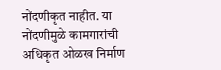नोंदणीकृत नाहीत. या नोंदणीमुळे कामगारांची अधिकृत ओळख निर्माण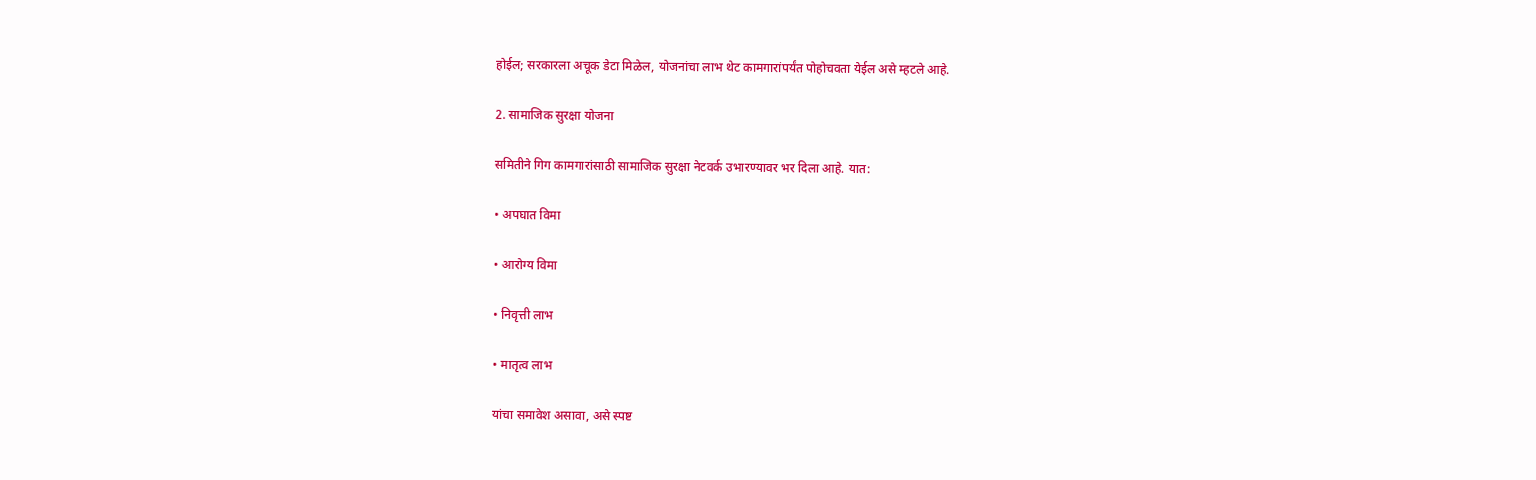होईल; सरकारला अचूक डेटा मिळेल, योजनांचा लाभ थेट कामगारांपर्यंत पोहोचवता येईल असे म्हटले आहे.

2. सामाजिक सुरक्षा योजना

समितीने गिग कामगारांसाठी सामाजिक सुरक्षा नेटवर्क उभारण्यावर भर दिला आहे. यात:

• अपघात विमा

• आरोग्य विमा

• निवृत्ती लाभ

• मातृत्व लाभ

यांचा समावेश असावा, असे स्पष्ट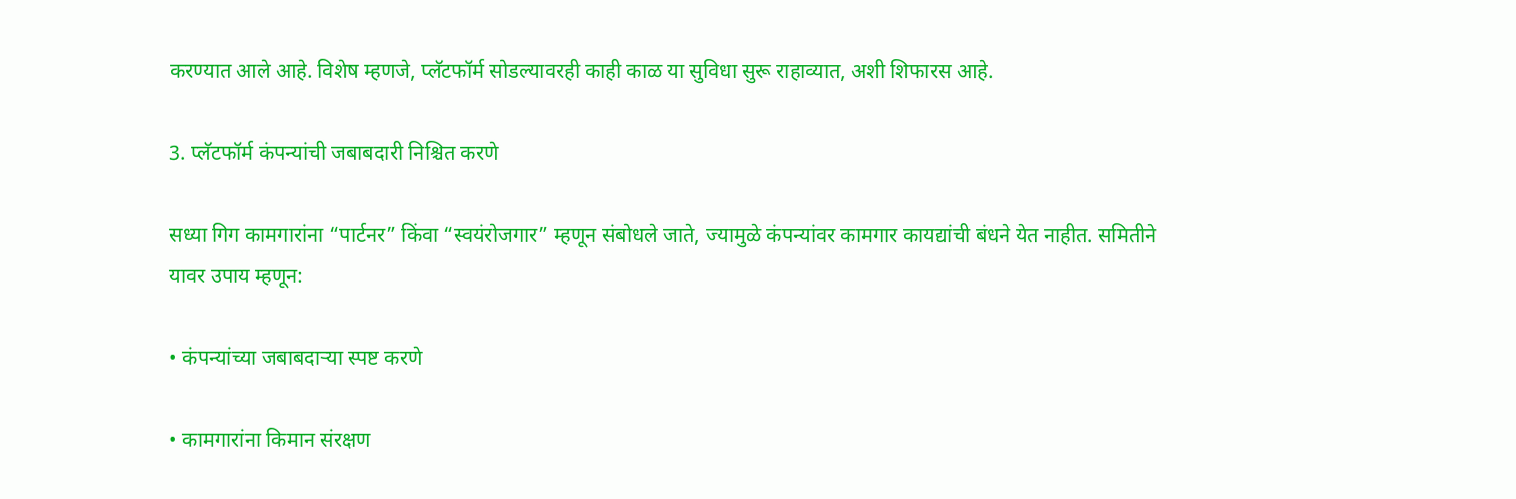करण्यात आले आहे. विशेष म्हणजे, प्लॅटफॉर्म सोडल्यावरही काही काळ या सुविधा सुरू राहाव्यात, अशी शिफारस आहे.

3. प्लॅटफॉर्म कंपन्यांची जबाबदारी निश्चित करणे

सध्या गिग कामगारांना “पार्टनर” किंवा “स्वयंरोजगार” म्हणून संबोधले जाते, ज्यामुळे कंपन्यांवर कामगार कायद्यांची बंधने येत नाहीत. समितीने यावर उपाय म्हणून:

• कंपन्यांच्या जबाबदाऱ्या स्पष्ट करणे

• कामगारांना किमान संरक्षण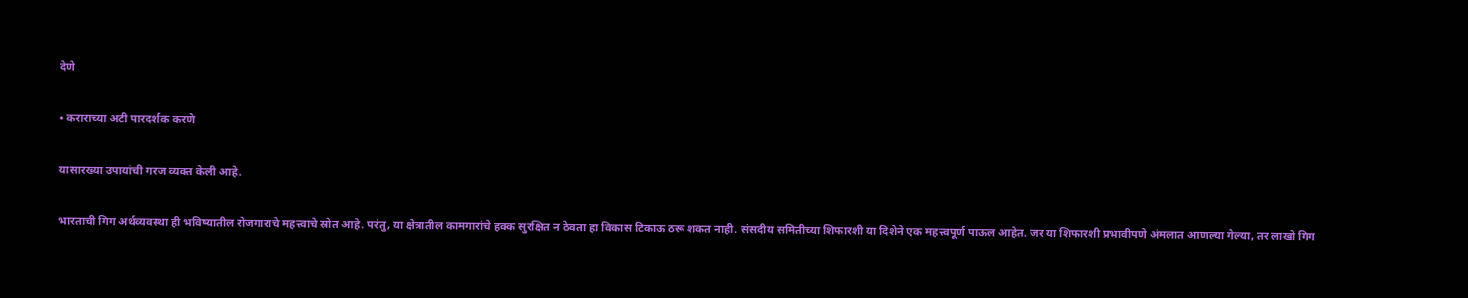देणे

• कराराच्या अटी पारदर्शक करणे

यासारख्या उपायांची गरज व्यक्त केली आहे.

भारताची गिग अर्थव्यवस्था ही भविष्यातील रोजगाराचे महत्त्वाचे स्रोत आहे. परंतु, या क्षेत्रातील कामगारांचे हक्क सुरक्षित न ठेवता हा विकास टिकाऊ ठरू शकत नाही. संसदीय समितीच्या शिफारशी या दिशेने एक महत्त्वपूर्ण पाऊल आहेत. जर या शिफारशी प्रभावीपणे अंमलात आणल्या गेल्या, तर लाखो गिग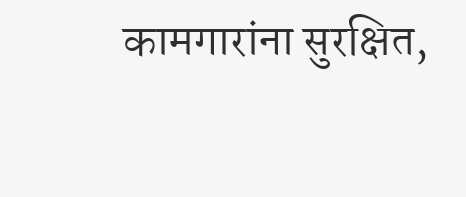कामगारांना सुरक्षित,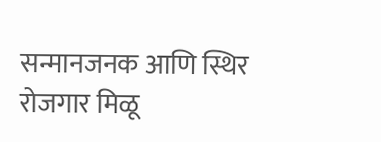सन्मानजनक आणि स्थिर रोजगार मिळू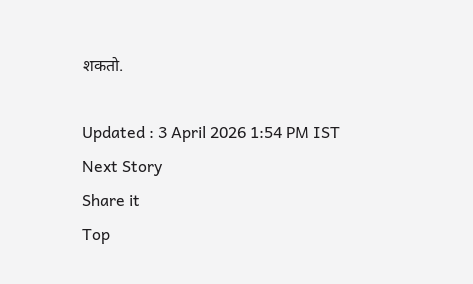शकतो.

Updated : 3 April 2026 1:54 PM IST
Next Story
Share it
Top